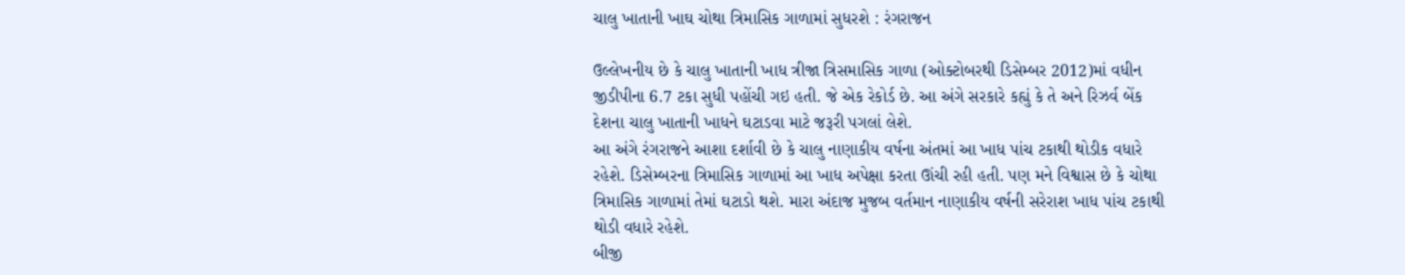ચાલુ ખાતાની ખાઘ ચોથા ત્રિમાસિક ગાળામાં સુધરશે : રંગરાજન

ઉલ્લેખનીય છે કે ચાલુ ખાતાની ખાધ ત્રીજા ત્રિસમાસિક ગાળા (ઓક્ટોબરથી ડિસેમ્બર 2012)માં વધીન જીડીપીના 6.7 ટકા સુધી પહોંચી ગઇ હતી. જે એક રેકોર્ડ છે. આ અંગે સરકારે કહ્યું કે તે અને રિઝર્વ બેંક દેશના ચાલુ ખાતાની ખાધને ઘટાડવા માટે જરૂરી પગલાં લેશે.
આ અંગે રંગરાજને આશા દર્શાવી છે કે ચાલુ નાણાકીય વર્ષના અંતમાં આ ખાધ પાંચ ટકાથી થોડીક વધારે રહેશે. ડિસેમ્બરના ત્રિમાસિક ગાળામાં આ ખાધ અપેક્ષા કરતા ઊંચી રહી હતી. પણ મને વિશ્વાસ છે કે ચોથા ત્રિમાસિક ગાળામાં તેમાં ઘટાડો થશે. મારા અંદાજ મુજબ વર્તમાન નાણાકીય વર્ષની સરેરાશ ખાધ પાંચ ટકાથી થોડી વધારે રહેશે.
બીજી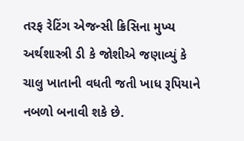તરફ રેટિંગ એજન્સી ક્રિસિના મુખ્ય અર્થશાસ્ત્રી ડી કે જોશીએ જણાવ્યું કે ચાલુ ખાતાની વધતી જતી ખાધ રૂપિયાને નબળો બનાવી શકે છે.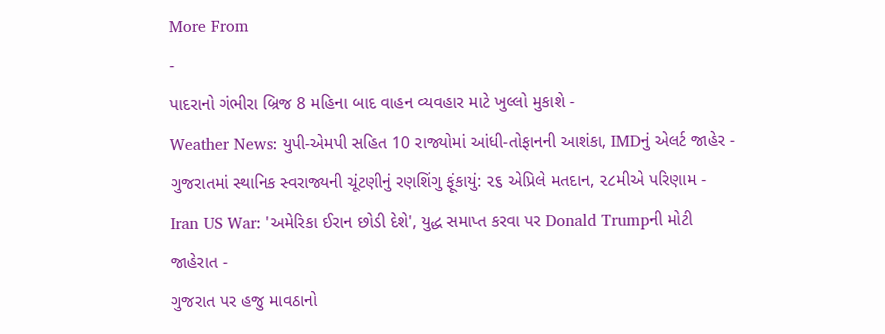More From
-
પાદરાનો ગંભીરા બ્રિજ 8 મહિના બાદ વાહન વ્યવહાર માટે ખુલ્લો મુકાશે -
Weather News: યુપી-એમપી સહિત 10 રાજ્યોમાં આંધી-તોફાનની આશંકા, IMDનું એલર્ટ જાહેર -
ગુજરાતમાં સ્થાનિક સ્વરાજ્યની ચૂંટણીનું રણશિંગુ ફૂંકાયું: ૨૬ એપ્રિલે મતદાન, ૨૮મીએ પરિણામ -
Iran US War: 'અમેરિકા ઈરાન છોડી દેશે', યુદ્ધ સમાપ્ત કરવા પર Donald Trumpની મોટી જાહેરાત -
ગુજરાત પર હજુ માવઠાનો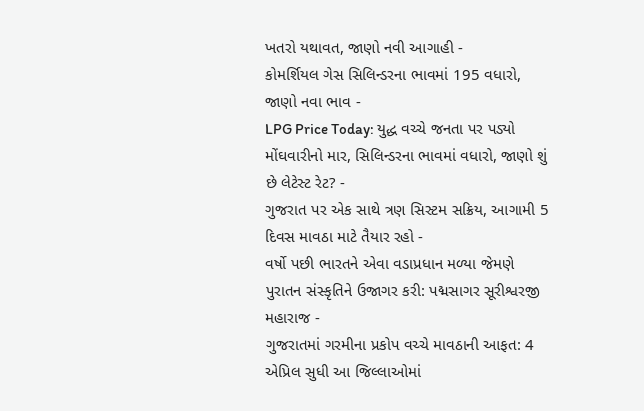ખતરો યથાવત, જાણો નવી આગાહી -
કોમર્શિયલ ગેસ સિલિન્ડરના ભાવમાં 195 વધારો, જાણો નવા ભાવ -
LPG Price Today: યુદ્ધ વચ્ચે જનતા પર પડ્યો મોંઘવારીનો માર, સિલિન્ડરના ભાવમાં વધારો, જાણો શું છે લેટેસ્ટ રેટ? -
ગુજરાત પર એક સાથે ત્રણ સિસ્ટમ સક્રિય, આગામી 5 દિવસ માવઠા માટે તૈયાર રહો -
વર્ષો પછી ભારતને એવા વડાપ્રધાન મળ્યા જેમણે પુરાતન સંસ્કૃતિને ઉજાગર કરી: પદ્મસાગર સૂરીશ્વરજી મહારાજ -
ગુજરાતમાં ગરમીના પ્રકોપ વચ્ચે માવઠાની આફત: 4 એપ્રિલ સુધી આ જિલ્લાઓમાં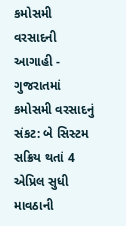કમોસમી વરસાદની આગાહી -
ગુજરાતમાં કમોસમી વરસાદનું સંકટ: બે સિસ્ટમ સક્રિય થતાં 4 એપ્રિલ સુધી માવઠાની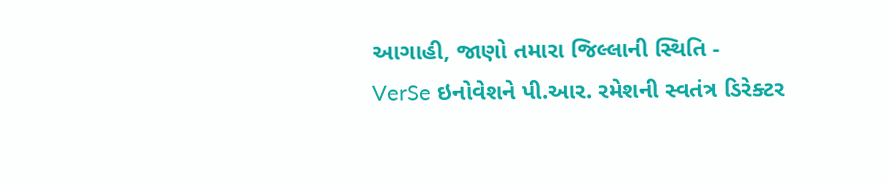આગાહી, જાણો તમારા જિલ્લાની સ્થિતિ -
VerSe ઇનોવેશને પી.આર. રમેશની સ્વતંત્ર ડિરેક્ટર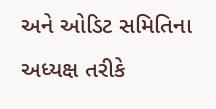અને ઓડિટ સમિતિના અધ્યક્ષ તરીકે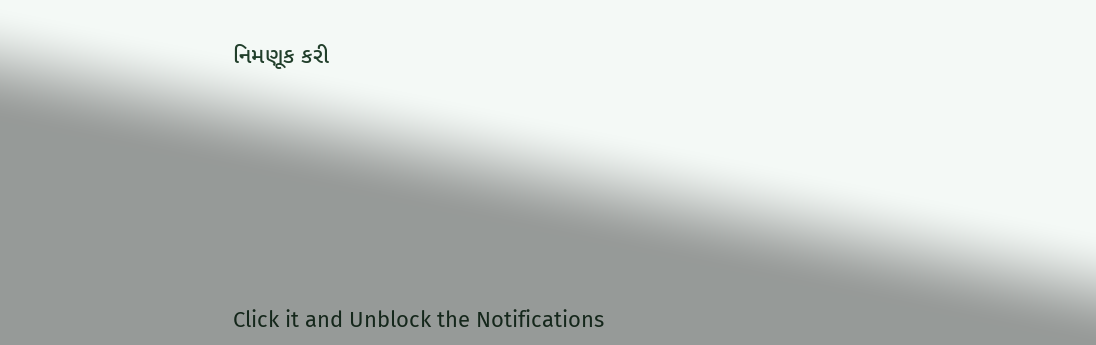નિમણૂક કરી








Click it and Unblock the Notifications